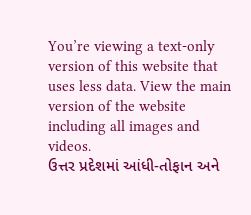You’re viewing a text-only version of this website that uses less data. View the main version of the website including all images and videos.
ઉત્તર પ્રદેશમાં આંધી-તોફાન અને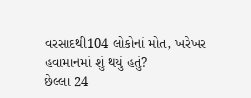વરસાદથી104 લોકોનાં મોત, ખરેખર હવામાનમાં શું થયું હતું?
છેલ્લા 24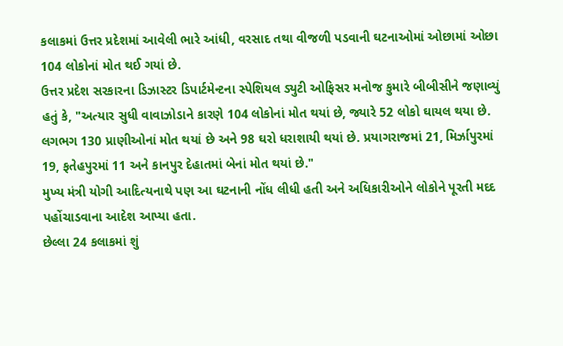કલાકમાં ઉત્તર પ્રદેશમાં આવેલી ભારે આંધી, વરસાદ તથા વીજળી પડવાની ઘટનાઓમાં ઓછામાં ઓછા 104 લોકોનાં મોત થઈ ગયાં છે.
ઉત્તર પ્રદેશ સરકારના ડિઝાસ્ટર ડિપાર્ટમેન્ટના સ્પેશિયલ ડ્યુટી ઓફિસર મનોજ કુમારે બીબીસીને જણાવ્યું હતું કે, "અત્યાર સુધી વાવાઝોડાને કારણે 104 લોકોનાં મોત થયાં છે, જ્યારે 52 લોકો ઘાયલ થયા છે. લગભગ 130 પ્રાણીઓનાં મોત થયાં છે અને 98 ઘરો ધરાશાયી થયાં છે. પ્રયાગરાજમાં 21, મિર્ઝાપુરમાં 19, ફતેહપુરમાં 11 અને કાનપુર દેહાતમાં બેનાં મોત થયાં છે."
મુખ્ય મંત્રી યોગી આદિત્યનાથે પણ આ ઘટનાની નોંધ લીધી હતી અને અધિકારીઓને લોકોને પૂરતી મદદ પહોંચાડવાના આદેશ આપ્યા હતા.
છેલ્લા 24 કલાકમાં શું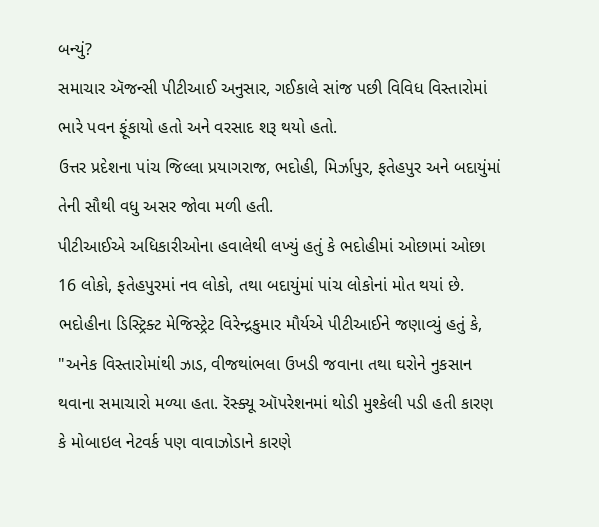બન્યું?
સમાચાર ઍજન્સી પીટીઆઈ અનુસાર, ગઈકાલે સાંજ પછી વિવિધ વિસ્તારોમાં ભારે પવન ફૂંકાયો હતો અને વરસાદ શરૂ થયો હતો.
ઉત્તર પ્રદેશના પાંચ જિલ્લા પ્રયાગરાજ, ભદોહી, મિર્ઝાપુર, ફતેહપુર અને બદાયુંમાં તેની સૌથી વધુ અસર જોવા મળી હતી.
પીટીઆઈએ અધિકારીઓના હવાલેથી લખ્યું હતું કે ભદોહીમાં ઓછામાં ઓછા 16 લોકો, ફતેહપુરમાં નવ લોકો, તથા બદાયુંમાં પાંચ લોકોનાં મોત થયાં છે.
ભદોહીના ડિસ્ટ્રિક્ટ મેજિસ્ટ્રેટ વિરેન્દ્રકુમાર મૌર્યએ પીટીઆઈને જણાવ્યું હતું કે, "અનેક વિસ્તારોમાંથી ઝાડ, વીજથાંભલા ઉખડી જવાના તથા ઘરોને નુકસાન થવાના સમાચારો મળ્યા હતા. રૅસ્ક્યૂ ઑપરેશનમાં થોડી મુશ્કેલી પડી હતી કારણ કે મોબાઇલ નેટવર્ક પણ વાવાઝોડાને કારણે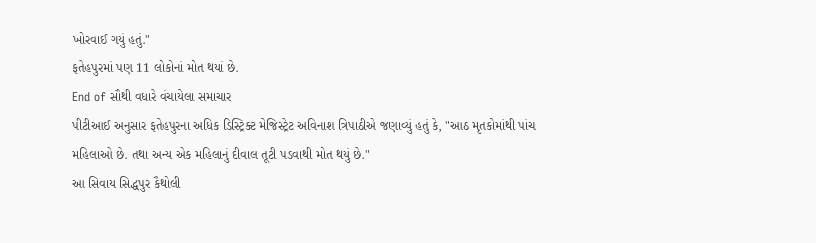ખોરવાઈ ગયું હતું."
ફતેહપુરમાં પણ 11 લોકોનાં મોત થયાં છે.
End of સૌથી વધારે વંચાયેલા સમાચાર
પીટીઆઈ અનુસાર ફતેહપુરના અધિક ડિસ્ટ્રિક્ટ મેજિસ્ટ્રેટ અવિનાશ ત્રિપાઠીએ જણાવ્યું હતું કે, "આઠ મૃતકોમાંથી પાંચ મહિલાઓ છે. તથા અન્ય એક મહિલાનું દીવાલ તૂટી પડવાથી મોત થયું છે."
આ સિવાય સિદ્ધપુર કૈથોલી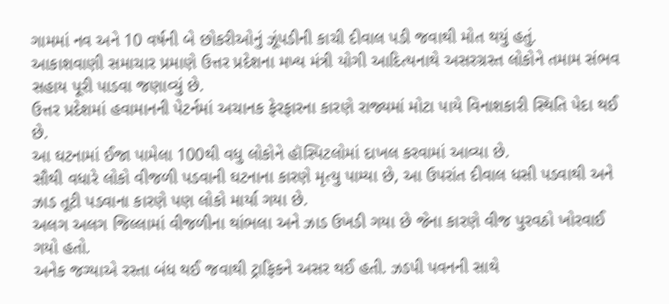ગામમાં નવ અને 10 વર્ષની બે છોકરીઓનું ઝૂંપડીની કાચી દીવાલ પડી જવાથી મોત થયું હતું.
આકાશવાણી સમાચાર પ્રમાણે ઉત્તર પ્રદેશના મખ્ય મંત્રી યોગી આદિત્યનાથે અસરગ્રસ્ત લોકોને તમામ સંભવ સહાય પૂરી પાડવા જણાવ્યું છે.
ઉત્તર પ્રદેશમાં હવામાનની પેટર્નમાં અચાનક ફેરફારના કારણે રાજ્યમાં મોટા પાયે વિનાશકારી સ્થિતિ પેદા થઈ છે.
આ ઘટનામાં ઈજા પામેલા 100થી વધુ લોકોને હૉસ્પિટલોમાં દાખલ કરવામાં આવ્યા છે.
સૌથી વધારે લોકો વીજળી પડવાની ઘટનાના કારણે મૃત્યુ પામ્યા છે, આ ઉપરાંત દીવાલ ધસી પડવાથી અને ઝાડ તૂટી પડવાના કારણે પણ લોકો માર્યા ગયા છે.
અલગ અલગ જિલ્લામાં વીજળીના થાંભલા અને ઝાડ ઉખડી ગયા છે જેના કારણે વીજ પુરવઠો ખોરવાઈ ગયો હતો.
અનેક જગ્યાએ રસ્તા બંધ થઈ જવાથી ટ્રાફિકને અસર થઈ હતી. ઝડપી પવનની સાથે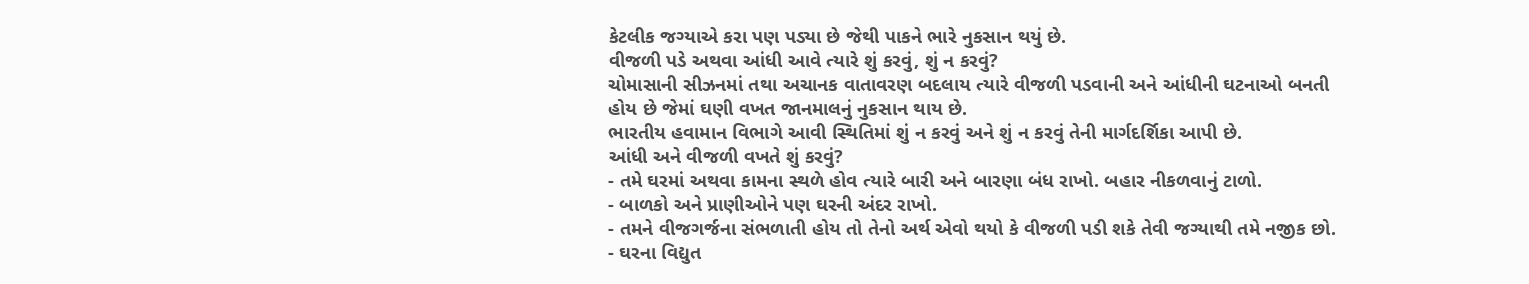કેટલીક જગ્યાએ કરા પણ પડ્યા છે જેથી પાકને ભારે નુકસાન થયું છે.
વીજળી પડે અથવા આંધી આવે ત્યારે શું કરવું, શું ન કરવું?
ચોમાસાની સીઝનમાં તથા અચાનક વાતાવરણ બદલાય ત્યારે વીજળી પડવાની અને આંધીની ઘટનાઓ બનતી હોય છે જેમાં ઘણી વખત જાનમાલનું નુકસાન થાય છે.
ભારતીય હવામાન વિભાગે આવી સ્થિતિમાં શું ન કરવું અને શું ન કરવું તેની માર્ગદર્શિકા આપી છે.
આંધી અને વીજળી વખતે શું કરવું?
- તમે ઘરમાં અથવા કામના સ્થળે હોવ ત્યારે બારી અને બારણા બંધ રાખો. બહાર નીકળવાનું ટાળો.
- બાળકો અને પ્રાણીઓને પણ ઘરની અંદર રાખો.
- તમને વીજગર્જના સંભળાતી હોય તો તેનો અર્થ એવો થયો કે વીજળી પડી શકે તેવી જગ્યાથી તમે નજીક છો.
- ઘરના વિદ્યુત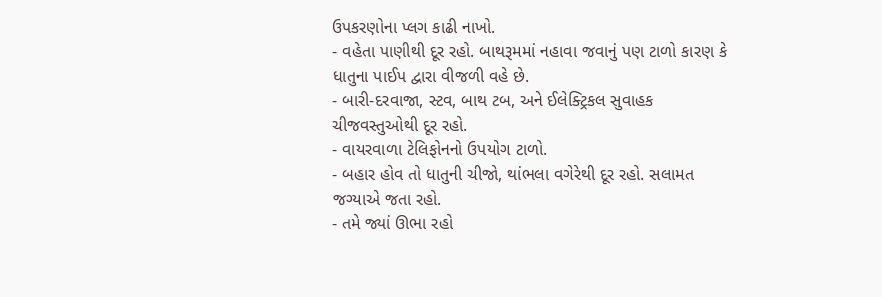ઉપકરણોના પ્લગ કાઢી નાખો.
- વહેતા પાણીથી દૂર રહો. બાથરૂમમાં નહાવા જવાનું પણ ટાળો કારણ કે ધાતુના પાઈપ દ્વારા વીજળી વહે છે.
- બારી-દરવાજા, સ્ટવ, બાથ ટબ, અને ઈલેક્ટ્રિકલ સુવાહક ચીજવસ્તુઓથી દૂર રહો.
- વાયરવાળા ટેલિફોનનો ઉપયોગ ટાળો.
- બહાર હોવ તો ધાતુની ચીજો, થાંભલા વગેરેથી દૂર રહો. સલામત જગ્યાએ જતા રહો.
- તમે જ્યાં ઊભા રહો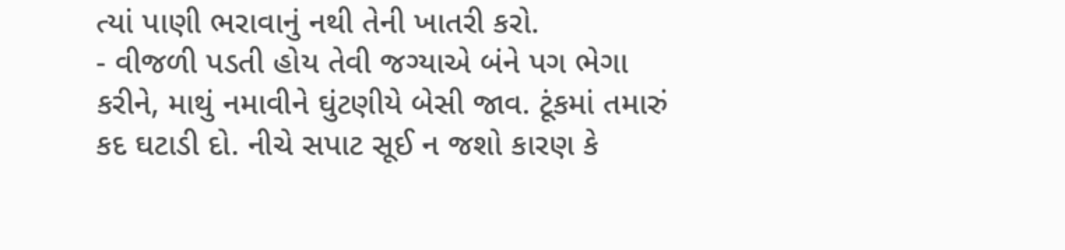ત્યાં પાણી ભરાવાનું નથી તેની ખાતરી કરો.
- વીજળી પડતી હોય તેવી જગ્યાએ બંને પગ ભેગા કરીને, માથું નમાવીને ઘુંટણીયે બેસી જાવ. ટૂંકમાં તમારું કદ ઘટાડી દો. નીચે સપાટ સૂઈ ન જશો કારણ કે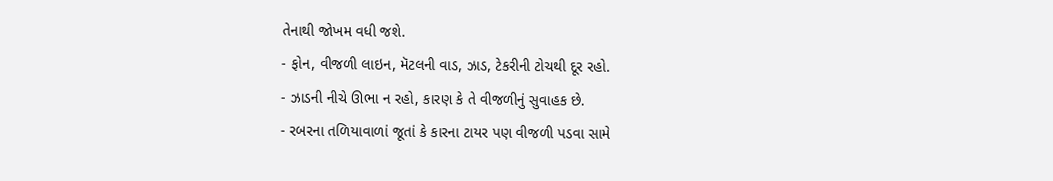તેનાથી જોખમ વધી જશે.
- ફોન, વીજળી લાઇન, મૅટલની વાડ, ઝાડ, ટેકરીની ટોચથી દૂર રહો.
- ઝાડની નીચે ઊભા ન રહો, કારણ કે તે વીજળીનું સુવાહક છે.
- રબરના તળિયાવાળાં જૂતાં કે કારના ટાયર પણ વીજળી પડવા સામે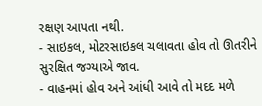રક્ષણ આપતા નથી.
- સાઇકલ, મોટરસાઇકલ ચલાવતા હોવ તો ઊતરીને સુરક્ષિત જગ્યાએ જાવ.
- વાહનમાં હોવ અને આંધી આવે તો મદદ મળે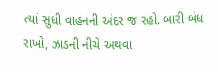ત્યાં સુધી વાહનની અંદર જ રહો. બારી બંધ રાખો, ઝાડની નીચે અથવા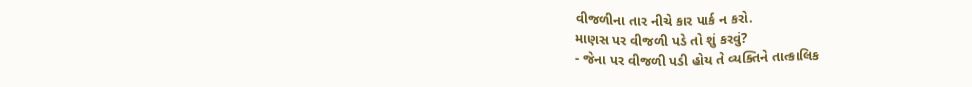વીજળીના તાર નીચે કાર પાર્ક ન કરો.
માણસ પર વીજળી પડે તો શું કરવું?
- જેના પર વીજળી પડી હોય તે વ્યક્તિને તાત્કાલિક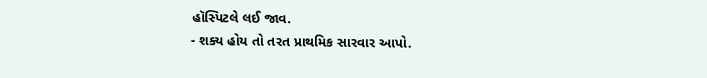હૉસ્પિટલે લઈ જાવ.
- શક્ય હોય તો તરત પ્રાથમિક સારવાર આપો.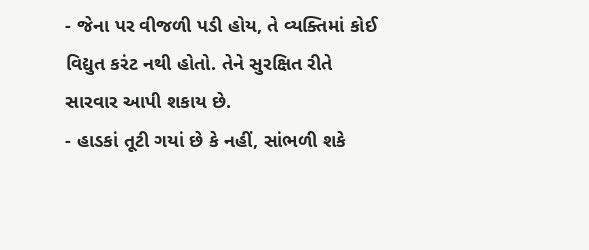- જેના પર વીજળી પડી હોય, તે વ્યક્તિમાં કોઈ વિદ્યુત કરંટ નથી હોતો. તેને સુરક્ષિત રીતે સારવાર આપી શકાય છે.
- હાડકાં તૂટી ગયાં છે કે નહીં, સાંભળી શકે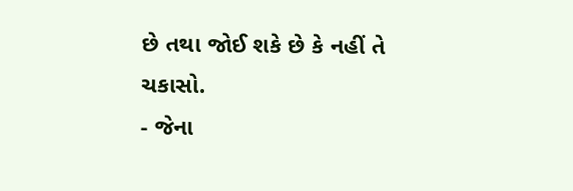છે તથા જોઈ શકે છે કે નહીં તે ચકાસો.
- જેના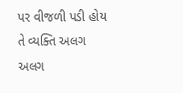પર વીજળી પડી હોય તે વ્યક્તિ અલગ અલગ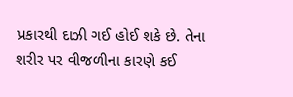પ્રકારથી દાઝી ગઈ હોઈ શકે છે. તેના શરીર પર વીજળીના કારણે કઈ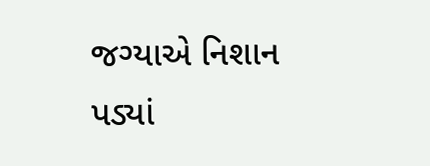જગ્યાએ નિશાન પડ્યાં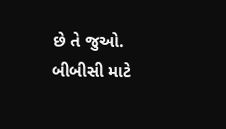છે તે જુઓ.
બીબીસી માટે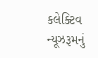કલેક્ટિવ ન્યૂઝરૂમનું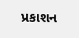પ્રકાશન